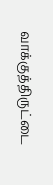வாக்குத்திருட்டை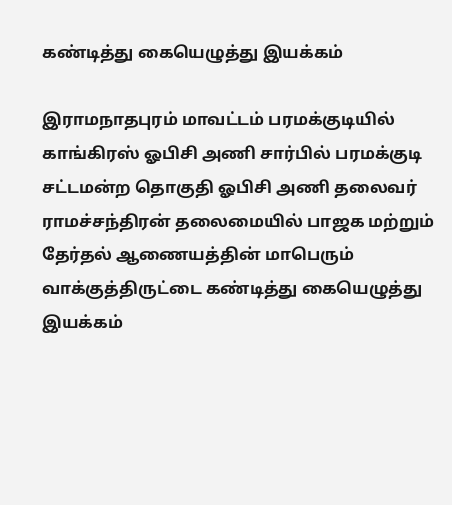கண்டித்து கையெழுத்து இயக்கம்

இராமநாதபுரம் மாவட்டம் பரமக்குடியில் காங்கிரஸ் ஓபிசி அணி சார்பில் பரமக்குடி சட்டமன்ற தொகுதி ஓபிசி அணி தலைவர் ராமச்சந்திரன் தலைமையில் பாஜக மற்றும் தேர்தல் ஆணையத்தின் மாபெரும் வாக்குத்திருட்டை கண்டித்து கையெழுத்து இயக்கம்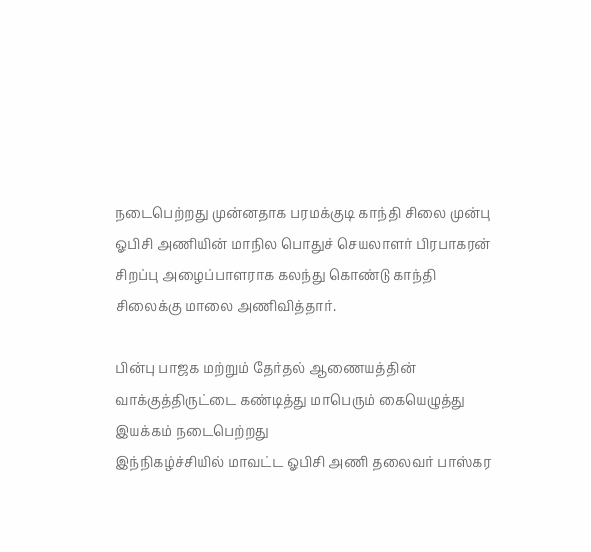நடைபெற்றது முன்னதாக பரமக்குடி காந்தி சிலை முன்பு ஓபிசி அணியின் மாநில பொதுச் செயலாளர் பிரபாகரன் சிறப்பு அழைப்பாளராக கலந்து கொண்டு காந்தி சிலைக்கு மாலை அணிவித்தார்.

பின்பு பாஜக மற்றும் தேர்தல் ஆணையத்தின் வாக்குத்திருட்டை கண்டித்து மாபெரும் கையெழுத்து இயக்கம் நடைபெற்றது
இந்நிகழ்ச்சியில் மாவட்ட ஓபிசி அணி தலைவர் பாஸ்கர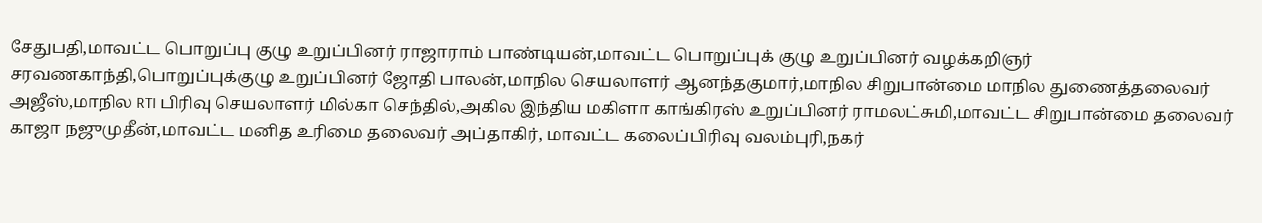சேதுபதி,மாவட்ட பொறுப்பு குழு உறுப்பினர் ராஜாராம் பாண்டியன்,மாவட்ட பொறுப்புக் குழு உறுப்பினர் வழக்கறிஞர் சரவணகாந்தி,பொறுப்புக்குழு உறுப்பினர் ஜோதி பாலன்,மாநில செயலாளர் ஆனந்தகுமார்,மாநில சிறுபான்மை மாநில துணைத்தலைவர் அஜீஸ்,மாநில RTI பிரிவு செயலாளர் மில்கா செந்தில்,அகில இந்திய மகிளா காங்கிரஸ் உறுப்பினர் ராமலட்சுமி,மாவட்ட சிறுபான்மை தலைவர் காஜா நஜுமுதீன்,மாவட்ட மனித உரிமை தலைவர் அப்தாகிர், மாவட்ட கலைப்பிரிவு வலம்புரி,நகர்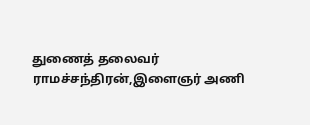துணைத் தலைவர் ராமச்சந்திரன்,இளைஞர் அணி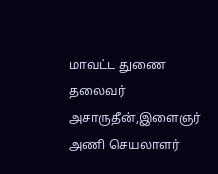மாவட்ட துணை தலைவர் அசாருதீன்,இளைஞர் அணி செயலாளர்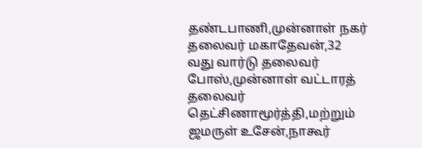தண்டபாணி,முன்னாள் நகர் தலைவர் மகாதேவன்,32 வது வார்டு தலைவர் போஸ்,முன்னாள் வட்டாரத் தலைவர்
தெட்சிணாமூர்த்தி,மற்றும் ஜமருள் உசேன்,நாகூர்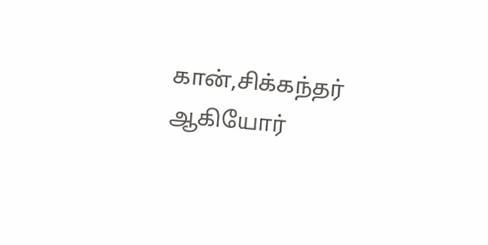கான்,சிக்கந்தர் ஆகியோர்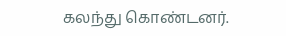கலந்து கொண்டனர்.